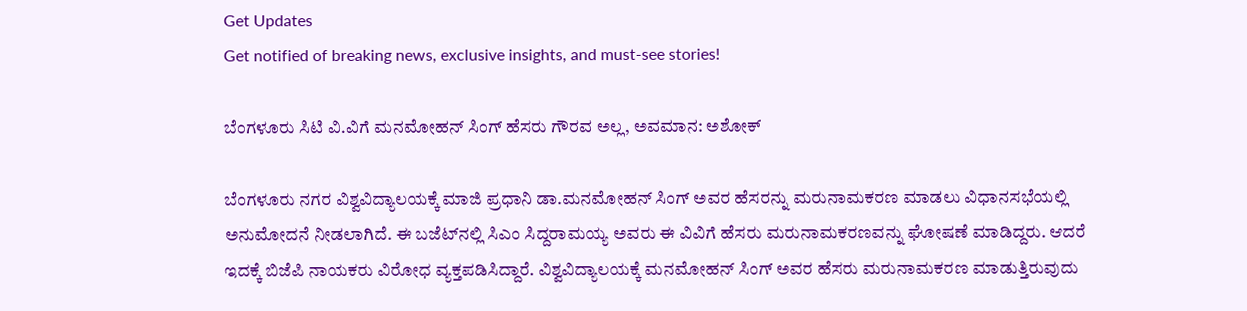Get Updates
Get notified of breaking news, exclusive insights, and must-see stories!

ಬೆಂಗಳೂರು ಸಿಟಿ ವಿ.ವಿಗೆ ಮನಮೋಹನ್‌ ಸಿಂಗ್‌ ಹೆಸರು ಗೌರವ ಅಲ್ಲ, ಅವಮಾನ: ಅಶೋಕ್

ಬೆಂಗಳೂರು ನಗರ ವಿಶ್ವವಿದ್ಯಾಲಯಕ್ಕೆ ಮಾಜಿ ಪ್ರಧಾನಿ ಡಾ.ಮನಮೋಹನ್ ಸಿಂಗ್ ಅವರ ಹೆಸರನ್ನು ಮರುನಾಮಕರಣ ಮಾಡಲು ವಿಧಾನಸಭೆಯಲ್ಲಿ ಅನುಮೋದನೆ ನೀಡಲಾಗಿದೆ. ಈ ಬಜೆಟ್‌ನಲ್ಲಿ ಸಿಎಂ ಸಿದ್ದರಾಮಯ್ಯ ಅವರು ಈ ವಿವಿಗೆ ಹೆಸರು ಮರುನಾಮಕರಣವನ್ನು ಘೋಷಣೆ ಮಾಡಿದ್ದರು. ಆದರೆ ಇದಕ್ಕೆ ಬಿಜೆಪಿ ನಾಯಕರು ವಿರೋಧ ವ್ಯಕ್ತಪಡಿಸಿದ್ದಾರೆ. ವಿಶ್ವವಿದ್ಯಾಲಯಕ್ಕೆ ಮನಮೋಹನ್‌ ಸಿಂಗ್‌ ಅವರ ಹೆಸರು ಮರುನಾಮಕರಣ ಮಾಡುತ್ತಿರುವುದು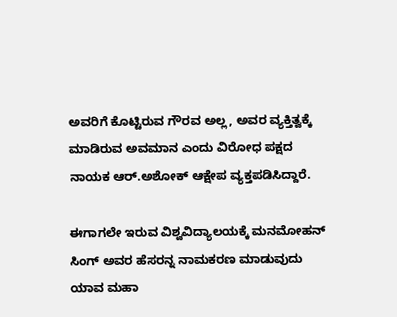ಅವರಿಗೆ ಕೊಟ್ಟಿರುವ ಗೌರವ ಅಲ್ಲ, ಅವರ ವ್ಯಕ್ತಿತ್ವಕ್ಕೆ ಮಾಡಿರುವ ಅವಮಾನ ಎಂದು ವಿರೋಧ ಪಕ್ಷದ ನಾಯಕ ಆರ್.ಅಶೋಕ್‌ ಆಕ್ಷೇಪ ವ್ಯಕ್ತಪಡಿಸಿದ್ದಾರೆ.

ಈಗಾಗಲೇ ಇರುವ ವಿಶ್ವವಿದ್ಯಾಲಯಕ್ಕೆ ಮನಮೋಹನ್ ಸಿಂಗ್ ಅವರ ಹೆಸರನ್ನ ನಾಮಕರಣ ಮಾಡುವುದು ಯಾವ ಮಹಾ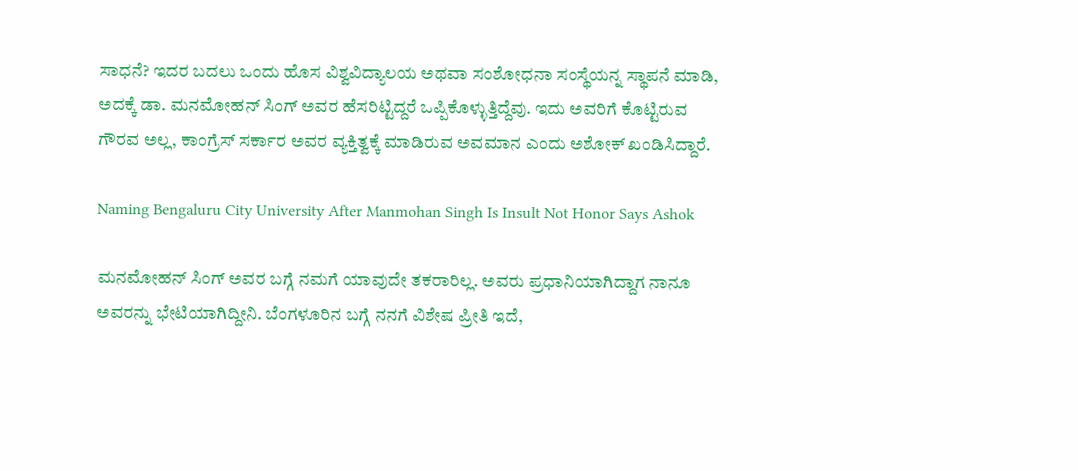ಸಾಧನೆ? ಇದರ ಬದಲು ಒಂದು ಹೊಸ ವಿಶ್ವವಿದ್ಯಾಲಯ ಅಥವಾ ಸಂಶೋಧನಾ ಸಂಸ್ಥೆಯನ್ನ ಸ್ಥಾಪನೆ ಮಾಡಿ, ಅದಕ್ಕೆ ಡಾ. ಮನಮೋಹನ್ ಸಿಂಗ್ ಅವರ ಹೆಸರಿಟ್ಟಿದ್ದರೆ ಒಪ್ಪಿಕೊಳ್ಳುತ್ತಿದ್ದೆವು. ಇದು ಅವರಿಗೆ ಕೊಟ್ಟಿರುವ ಗೌರವ ಅಲ್ಲ, ಕಾಂಗ್ರೆಸ್ ಸರ್ಕಾರ ಅವರ ವ್ಯಕ್ತಿತ್ವಕ್ಕೆ ಮಾಡಿರುವ ಅವಮಾನ ಎಂದು ಅಶೋಕ್‌ ಖಂಡಿಸಿದ್ದಾರೆ.

Naming Bengaluru City University After Manmohan Singh Is Insult Not Honor Says Ashok

ಮನಮೋಹನ್‌ ಸಿಂಗ್‌ ಅವರ ಬಗ್ಗೆ ನಮಗೆ ಯಾವುದೇ ತಕರಾರಿಲ್ಲ. ಅವರು ಪ್ರಧಾನಿಯಾಗಿದ್ದಾಗ ನಾನೂ ಅವರನ್ನು ಭೇಟಿಯಾಗಿದ್ದೀನಿ. ಬೆಂಗಳೂರಿನ ಬಗ್ಗೆ ನನಗೆ ವಿಶೇಷ ಪ್ರೀತಿ ಇದೆ,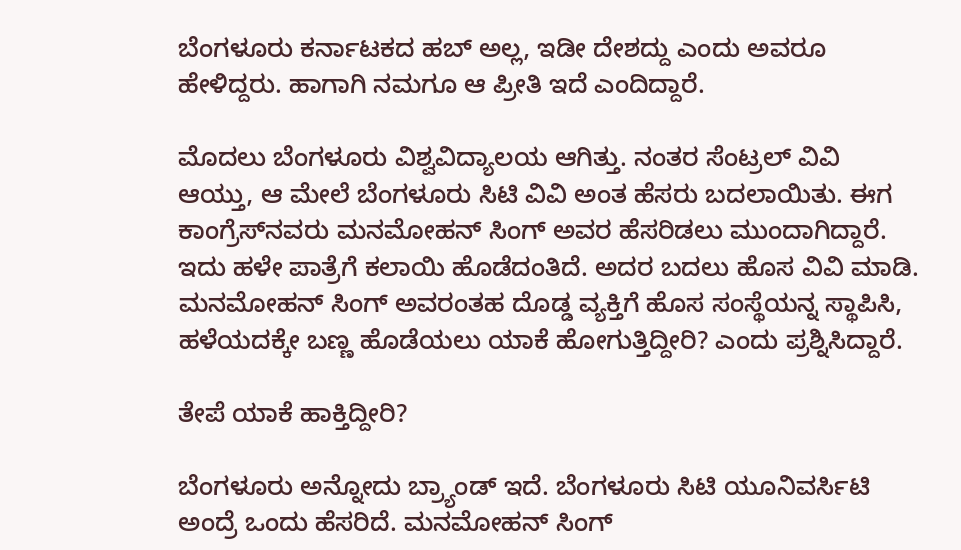ಬೆಂಗಳೂರು ಕರ್ನಾಟಕದ ಹಬ್‌ ಅಲ್ಲ, ಇಡೀ ದೇಶದ್ದು ಎಂದು ಅವರೂ ಹೇಳಿದ್ದರು. ಹಾಗಾಗಿ ನಮಗೂ ಆ ಪ್ರೀತಿ ಇದೆ ಎಂದಿದ್ದಾರೆ.

ಮೊದಲು ಬೆಂಗಳೂರು ವಿಶ್ವವಿದ್ಯಾಲಯ ಆಗಿತ್ತು. ನಂತರ ಸೆಂಟ್ರಲ್‌ ವಿವಿ ಆಯ್ತು, ಆ ಮೇಲೆ ಬೆಂಗಳೂರು ಸಿಟಿ ವಿವಿ ಅಂತ ಹೆಸರು ಬದಲಾಯಿತು. ಈಗ ಕಾಂಗ್ರೆಸ್‌ನವರು ಮನಮೋಹನ್‌ ಸಿಂಗ್‌ ಅವರ ಹೆಸರಿಡಲು ಮುಂದಾಗಿದ್ದಾರೆ. ಇದು ಹಳೇ ಪಾತ್ರೆಗೆ ಕಲಾಯಿ ಹೊಡೆದಂತಿದೆ. ಅದರ ಬದಲು ಹೊಸ ವಿವಿ ಮಾಡಿ. ಮನಮೋಹನ್‌ ಸಿಂಗ್‌ ಅವರಂತಹ ದೊಡ್ಡ ವ್ಯಕ್ತಿಗೆ ಹೊಸ ಸಂಸ್ಥೆಯನ್ನ ಸ್ಥಾಪಿಸಿ, ಹಳೆಯದಕ್ಕೇ ಬಣ್ಣ ಹೊಡೆಯಲು ಯಾಕೆ ಹೋಗುತ್ತಿದ್ದೀರಿ? ಎಂದು ಪ್ರಶ್ನಿಸಿದ್ದಾರೆ.

ತೇಪೆ ಯಾಕೆ ಹಾಕ್ತಿದ್ದೀರಿ?

ಬೆಂಗಳೂರು ಅನ್ನೋದು ಬ್ರ್ಯಾಂಡ್‌ ಇದೆ. ಬೆಂಗಳೂರು ಸಿಟಿ ಯೂನಿವರ್ಸಿಟಿ ಅಂದ್ರೆ ಒಂದು ಹೆಸರಿದೆ. ಮನಮೋಹನ್‌ ಸಿಂಗ್‌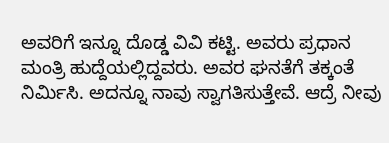ಅವರಿಗೆ ಇನ್ನೂ ದೊಡ್ಡ ವಿವಿ ಕಟ್ಟಿ. ಅವರು ಪ್ರಧಾನ ಮಂತ್ರಿ ಹುದ್ದೆಯಲ್ಲಿದ್ದವರು. ಅವರ ಘನತೆಗೆ ತಕ್ಕಂತೆ ನಿರ್ಮಿಸಿ. ಅದನ್ನೂ ನಾವು ಸ್ವಾಗತಿಸುತ್ತೇವೆ. ಆದ್ರೆ ನೀವು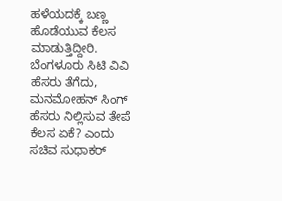ಹಳೆಯದಕ್ಕೆ ಬಣ್ಣ ಹೊಡೆಯುವ ಕೆಲಸ ಮಾಡುತ್ತಿದ್ದೀರಿ. ಬೆಂಗಳೂರು ಸಿಟಿ ವಿವಿ ಹೆಸರು ತೆಗೆದು, ಮನಮೋಹನ್‌ ಸಿಂಗ್‌ ಹೆಸರು ನಿಲ್ಲಿಸುವ ತೇಪೆ ಕೆಲಸ ಏಕೆ? ಎಂದು ಸಚಿವ ಸುಧಾಕರ್‌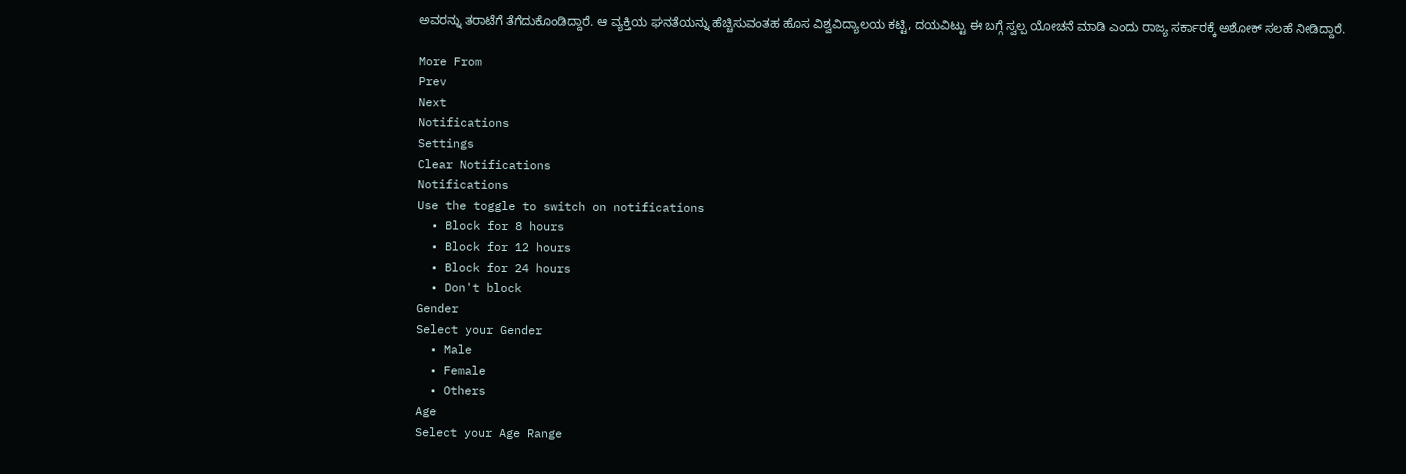ಅವರನ್ನು ತರಾಟೆಗೆ ತೆಗೆದುಕೊಂಡಿದ್ದಾರೆ. ಆ ವ್ಯಕ್ತಿಯ ಘನತೆಯನ್ನು ಹೆಚ್ಚಿಸುವಂತಹ ಹೊಸ ವಿಶ್ವವಿದ್ಯಾಲಯ ಕಟ್ಟಿ, ದಯವಿಟ್ಟು ಈ ಬಗ್ಗೆ ಸ್ವಲ್ಪ ಯೋಚನೆ ಮಾಡಿ ಎಂದು ರಾಜ್ಯ ಸರ್ಕಾರಕ್ಕೆ ಅಶೋಕ್‌ ಸಲಹೆ ನೀಡಿದ್ದಾರೆ.

More From
Prev
Next
Notifications
Settings
Clear Notifications
Notifications
Use the toggle to switch on notifications
  • Block for 8 hours
  • Block for 12 hours
  • Block for 24 hours
  • Don't block
Gender
Select your Gender
  • Male
  • Female
  • Others
Age
Select your Age Range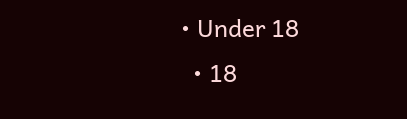• Under 18
  • 18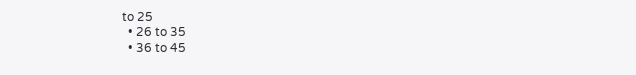to 25
  • 26 to 35
  • 36 to 45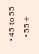• 45 to 55
  • 55+